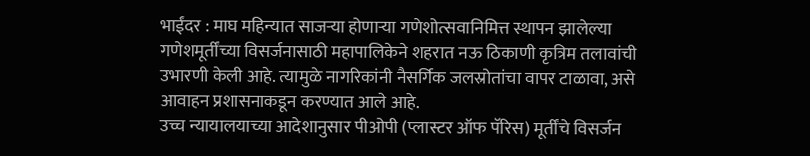भाईंदर : माघ महिन्यात साजऱ्या होणाऱ्या गणेशोत्सवानिमित्त स्थापन झालेल्या गणेशमूर्तींच्या विसर्जनासाठी महापालिकेने शहरात नऊ ठिकाणी कृत्रिम तलावांची उभारणी केली आहे. त्यामुळे नागरिकांनी नैसर्गिक जलस्रोतांचा वापर टाळावा, असे आवाहन प्रशासनाकडून करण्यात आले आहे.
उच्च न्यायालयाच्या आदेशानुसार पीओपी (प्लास्टर ऑफ पॅरिस) मूर्तींचे विसर्जन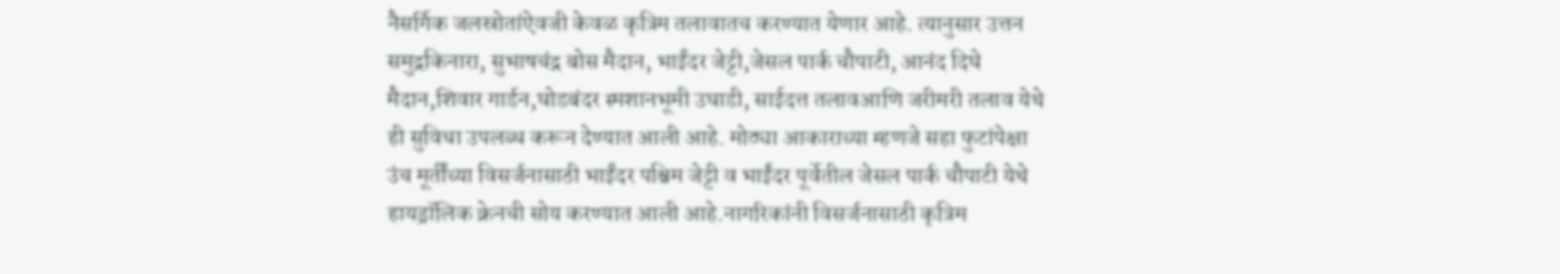नैसर्गिक जलस्रोतांऐवजी केवळ कृत्रिम तलावातच करण्यात येणार आहे. त्यानुसार उत्तन समुद्रकिनारा, सुभाषचंद्र बोस मैदान, भाईंदर जेट्टी,जेसल पार्क चौपाटी, आनंद दिघे मैदान,शिवार गार्डन,घोडबंदर स्मशानभूमी उघाडी, साईदत्त तलावआणि जरीमरी तलाव येथे ही सुविधा उपलब्ध करून देण्यात आली आहे. मोठ्या आकाराच्या म्हणजे सहा फुटांपेक्षा उंच मूर्तींच्या विसर्जनासाठी भाईंदर पश्चिम जेट्टी व भाईंदर पूर्वेतील जेसल पार्क चौपाटी येथे हायड्रॉलिक क्रेनची सोय करण्यात आली आहे.नागरिकांनी विसर्जनासाठी कृत्रिम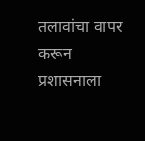तलावांचा वापर करून प्रशासनाला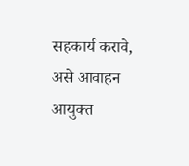सहकार्य करावे, असे आवाहन आयुक्त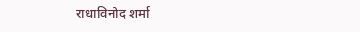राधाविनोद शर्मा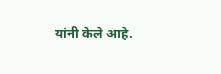यांनी केले आहे.